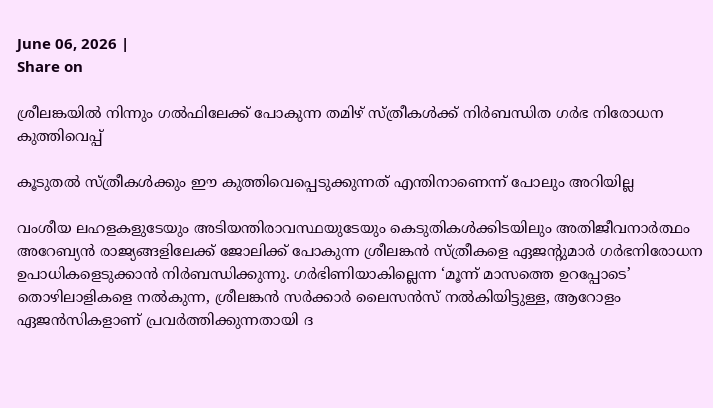June 06, 2026 |
Share on

ശ്രീലങ്കയില്‍ നിന്നും ഗല്‍ഫിലേക്ക് പോകുന്ന തമിഴ് സ്ത്രീകള്‍ക്ക് നിര്‍ബന്ധിത ഗര്‍ഭ നിരോധന കുത്തിവെപ്പ്

കൂടുതല്‍ സ്ത്രീകള്‍ക്കും ഈ കുത്തിവെപ്പെടുക്കുന്നത് എന്തിനാണെന്ന് പോലും അറിയില്ല

വംശീയ ലഹളകളുടേയും അടിയന്തിരാവസ്ഥയുടേയും കെടുതികള്‍ക്കിടയിലും അതിജീവനാര്‍ത്ഥം അറേബ്യന്‍ രാജ്യങ്ങളിലേക്ക് ജോലിക്ക് പോകുന്ന ശ്രീലങ്കന്‍ സ്ത്രീകളെ ഏജന്‍റുമാര്‍ ഗര്‍ഭനിരോധന ഉപാധികളെടുക്കാന്‍ നിര്‍ബന്ധിക്കുന്നു. ഗർഭിണിയാകില്ലെന്ന ‘മൂന്ന് മാസത്തെ ഉറപ്പോടെ’ തൊഴിലാളികളെ നൽകുന്ന, ശ്രീലങ്കൻ സർക്കാർ ലൈസൻസ് നൽകിയിട്ടുള്ള, ആറോളം ഏജന്‍സികളാണ് പ്രവര്‍ത്തിക്കുന്നതായി ദ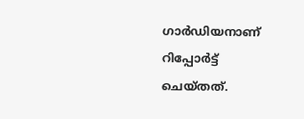ഗാര്‍ഡിയനാണ് റിപ്പോര്‍ട്ട് ചെയ്തത്.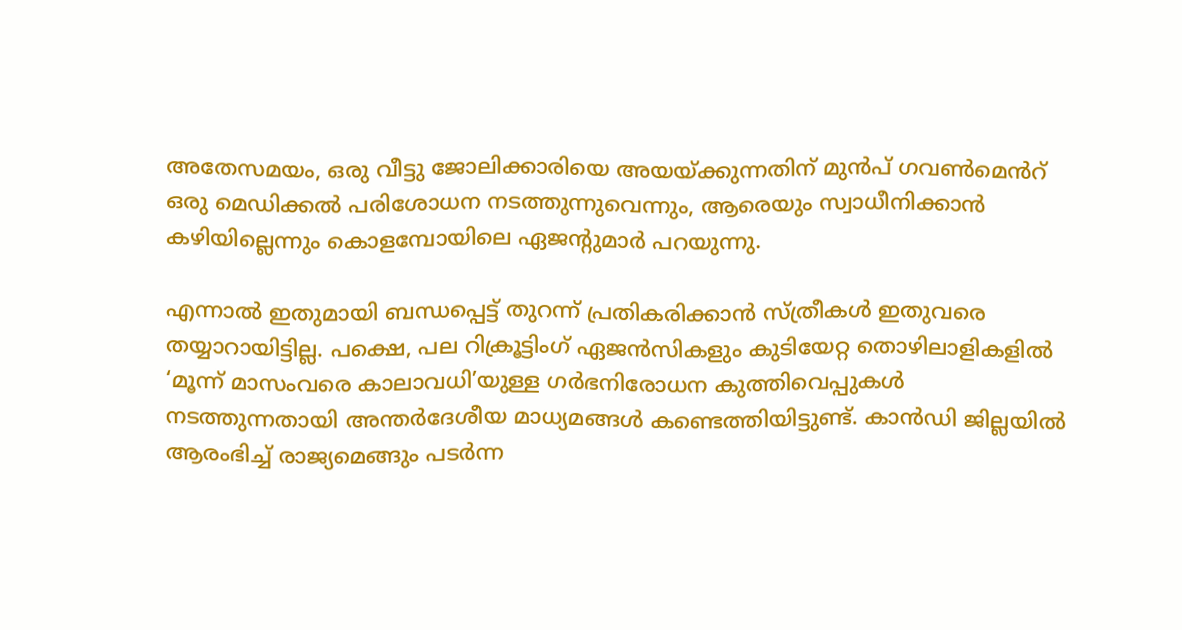അതേസമയം, ഒരു വീട്ടു ജോലിക്കാരിയെ അയയ്ക്കുന്നതിന് മുൻപ് ഗവൺമെൻറ് ഒരു മെഡിക്കൽ പരിശോധന നടത്തുന്നുവെന്നും, ആരെയും സ്വാധീനിക്കാൻ കഴിയില്ലെന്നും കൊളമ്പോയിലെ ഏജന്‍റുമാര്‍ പറയുന്നു.

എന്നാല്‍ ഇതുമായി ബന്ധപ്പെട്ട് തുറന്ന് പ്രതികരിക്കാന്‍ സ്ത്രീകള്‍ ഇതുവരെ തയ്യാറായിട്ടില്ല. പക്ഷെ, പല റിക്രൂട്ടിംഗ് ഏജന്‍സികളും കുടിയേറ്റ തൊഴിലാളികളില്‍ ‘മൂന്ന് മാസംവരെ കാലാവധി’യുള്ള ഗര്‍ഭനിരോധന കുത്തിവെപ്പുകള്‍ നടത്തുന്നതായി അന്തര്‍ദേശീയ മാധ്യമങ്ങള്‍ കണ്ടെത്തിയിട്ടുണ്ട്. കാൻഡി ജില്ലയിൽ ആരംഭിച്ച് രാജ്യമെങ്ങും പടർന്ന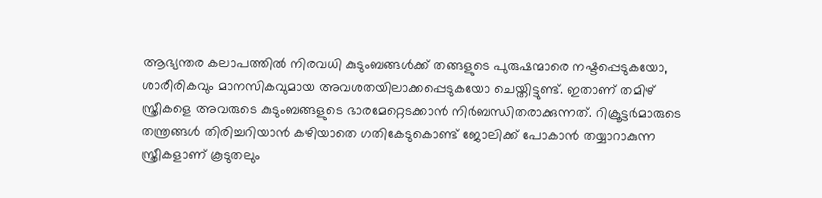ആഭ്യന്തര കലാപത്തില്‍ നിരവധി കുടുംബങ്ങള്‍ക്ക് തങ്ങളുടെ പുരുഷന്മാരെ നഷ്ടപ്പെടുകയോ, ശാരീരികവും മാനസികവുമായ അവശതയിലാക്കപ്പെടുകയോ ചെയ്തിട്ടുണ്ട്. ഇതാണ് തമിഴ് സ്ത്രീകളെ അവരുടെ കുടുംബങ്ങളുടെ ഭാരമേറ്റെടക്കാന്‍ നിര്‍ബന്ധിതരാക്കുന്നത്. റിക്രൂട്ടർമാരുടെ തന്ത്രങ്ങള്‍ തിരിച്ചറിയാന്‍ കഴിയാതെ ഗതികേടുകൊണ്ട് ജോലിക്ക് പോകാന്‍ തയ്യാറാകുന്ന സ്ത്രീകളാണ് കൂടുതലും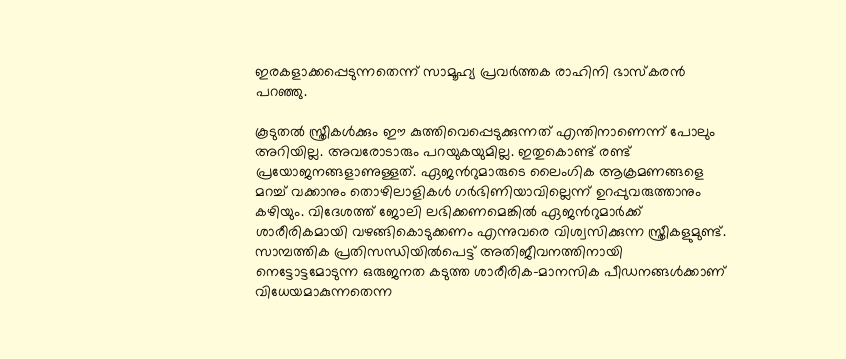ഇരകളാക്കപ്പെടുന്നതെന്ന് സാമൂഹ്യ പ്രവര്‍ത്തക രാഹിനി ഭാസ്കരൻ പറഞ്ഞു.

കൂടുതല്‍ സ്ത്രീകള്‍ക്കും ഈ കുത്തിവെപ്പെടുക്കുന്നത് എന്തിനാണെന്ന് പോലും അറിയില്ല. അവരോടാരും പറയുകയുമില്ല. ഇതുകൊണ്ട് രണ്ട് പ്രയോജനങ്ങളാണുള്ളത്. ഏജന്‍റുമാരുടെ ലൈംഗിക ആക്രമണങ്ങളെ മറച്ച് വക്കാനും തൊഴിലാളികള്‍ ഗർഭിണിയാവില്ലെന്ന് ഉറപ്പുവരുത്താനും കഴിയും. വിദേശത്ത് ജോലി ലഭിക്കണമെങ്കില്‍ ഏജന്‍റുമാര്‍ക്ക് ശാരീരികമായി വഴങ്ങികൊടുക്കണം എന്നുവരെ വിശ്വസിക്കുന്ന സ്ത്രീകളുമുണ്ട്. സാമ്പത്തിക പ്രതിസന്ധിയില്‍പെട്ട് അതിജീവനത്തിനായി നെട്ടോട്ടമോടുന്ന ഒരുജനത കടുത്ത ശാരീരിക-മാനസിക പീഡനങ്ങള്‍ക്കാണ് വിധേയമാകുന്നതെന്ന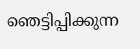ഞെട്ടിപ്പിക്കുന്ന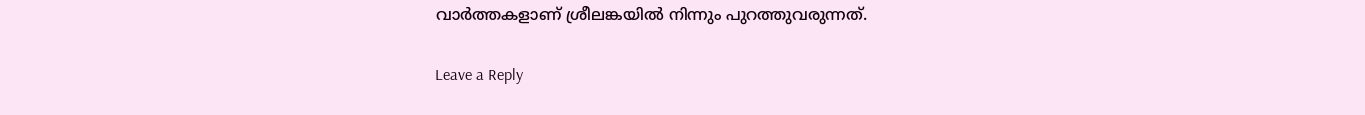വാര്‍ത്തകളാണ് ശ്രീലങ്കയില്‍ നിന്നും പുറത്തുവരുന്നത്.

Leave a Reply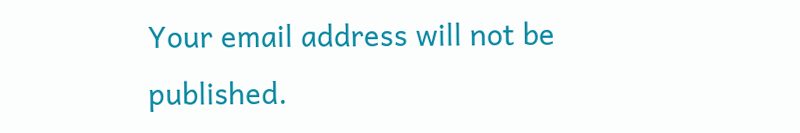Your email address will not be published.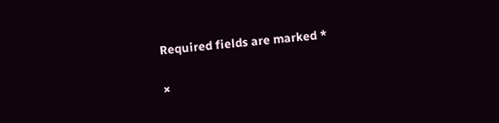Required fields are marked *

×